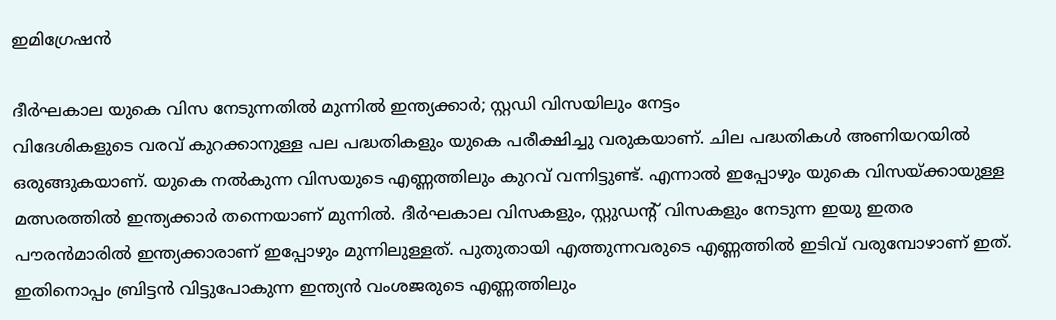ഇമിഗ്രേഷന്‍

ദീര്‍ഘകാല യുകെ വിസ നേടുന്നതില്‍ മുന്നില്‍ ഇന്ത്യക്കാര്‍; സ്റ്റഡി വിസയിലും നേട്ടം
വിദേശികളുടെ വരവ് കുറക്കാനുള്ള പല പദ്ധതികളും യുകെ പരീക്ഷിച്ചു വരുകയാണ്. ചില പദ്ധതികള്‍ അണിയറയില്‍ ഒരുങ്ങുകയാണ്. യുകെ നല്‍കുന്ന വിസയുടെ എണ്ണത്തിലും കുറവ് വന്നിട്ടുണ്ട്. എന്നാല്‍ ഇപ്പോഴും യുകെ വിസയ്ക്കായുള്ള മത്സരത്തില്‍ ഇന്ത്യക്കാര്‍ തന്നെയാണ് മുന്നില്‍. ദീര്‍ഘകാല വിസകളും, സ്റ്റുഡന്റ് വിസകളും നേടുന്ന ഇയു ഇതര പൗരന്‍മാരില്‍ ഇന്ത്യക്കാരാണ് ഇപ്പോഴും മുന്നിലുള്ളത്. പുതുതായി എത്തുന്നവരുടെ എണ്ണത്തില്‍ ഇടിവ് വരുമ്പോഴാണ് ഇത്. ഇതിനൊപ്പം ബ്രിട്ടന്‍ വിട്ടുപോകുന്ന ഇന്ത്യന്‍ വംശജരുടെ എണ്ണത്തിലും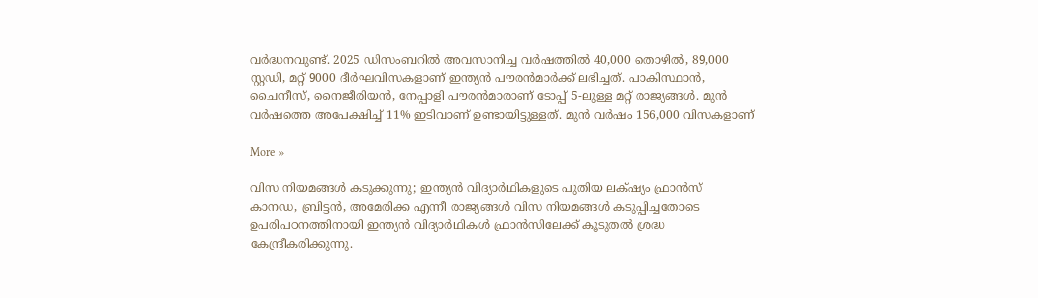വര്‍ദ്ധനവുണ്ട്. 2025 ഡിസംബറില്‍ അവസാനിച്ച വര്‍ഷത്തില്‍ 40,000 തൊഴില്‍, 89,000 സ്റ്റഡി, മറ്റ് 9000 ദീര്‍ഘവിസകളാണ് ഇന്ത്യന്‍ പൗരന്‍മാര്‍ക്ക് ലഭിച്ചത്. പാകിസ്ഥാന്‍, ചൈനീസ്, നൈജീരിയന്‍, നേപ്പാളി പൗരന്‍മാരാണ് ടോപ്പ് 5-ലുള്ള മറ്റ് രാജ്യങ്ങള്‍. മുന്‍ വര്‍ഷത്തെ അപേക്ഷിച്ച് 11% ഇടിവാണ് ഉണ്ടായിട്ടുള്ളത്. മുന്‍ വര്‍ഷം 156,000 വിസകളാണ്

More »

വിസ നിയമങ്ങള്‍ കടുക്കുന്നു; ഇന്ത്യന്‍ വിദ്യാര്‍ഥികളുടെ പുതിയ ലക്‌ഷ്യം ഫ്രാന്‍സ്
കാനഡ, ബ്രിട്ടന്‍, അമേരിക്ക എന്നീ രാജ്യങ്ങള്‍ വിസ നിയമങ്ങള്‍ കടുപ്പിച്ചതോടെ ഉപരിപഠനത്തിനായി ഇന്ത്യന്‍ വിദ്യാര്‍ഥികള്‍ ഫ്രാന്‍സിലേക്ക് കൂടുതല്‍ ശ്രദ്ധ കേന്ദ്രീകരിക്കുന്നു.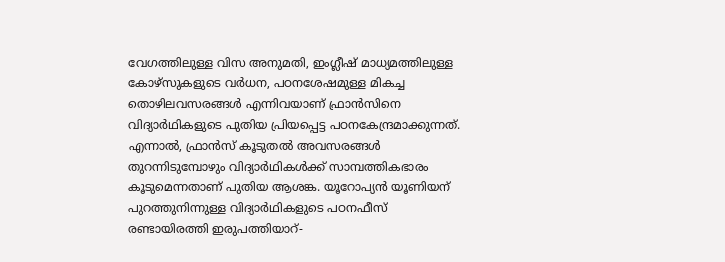വേഗത്തിലുള്ള വിസ അനുമതി, ഇംഗ്ലീഷ് മാധ്യമത്തിലുള്ള കോഴ്സുകളുടെ വര്‍ധന, പഠനശേഷമുള്ള മികച്ച തൊഴിലവസരങ്ങള്‍ എന്നിവയാണ് ഫ്രാന്‍സിനെ വിദ്യാര്‍ഥികളുടെ പുതിയ പ്രിയപ്പെട്ട പഠനകേന്ദ്രമാക്കുന്നത്. എന്നാല്‍, ഫ്രാന്‍സ് കൂടുതല്‍ അവസരങ്ങള്‍ തുറന്നിടുമ്പോഴും വിദ്യാര്‍ഥികള്‍ക്ക് സാമ്പത്തികഭാരം കൂടുമെന്നതാണ് പുതിയ ആശങ്ക. യൂറോപ്യന്‍ യൂണിയന് പുറത്തുനിന്നുള്ള വിദ്യാര്‍ഥികളുടെ പഠനഫീസ് രണ്ടായിരത്തി ഇരുപത്തിയാറ്-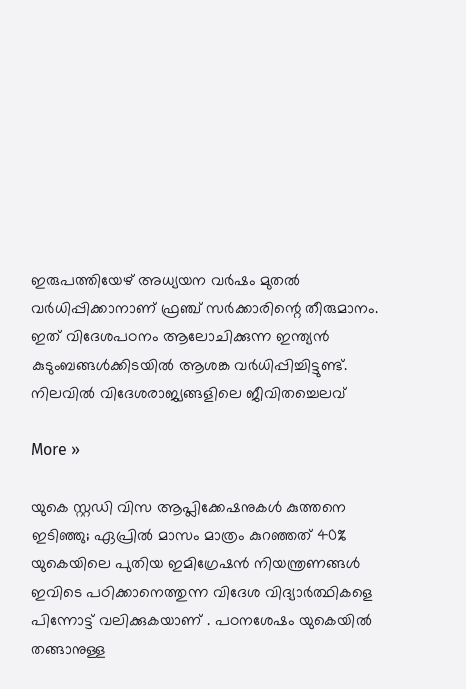ഇരുപത്തിയേഴ് അധ്യയന വര്‍ഷം മുതല്‍ വര്‍ധിപ്പിക്കാനാണ് ഫ്രഞ്ച് സര്‍ക്കാരിന്റെ തീരുമാനം. ഇത് വിദേശപഠനം ആലോചിക്കുന്ന ഇന്ത്യന്‍ കുടുംബങ്ങള്‍ക്കിടയില്‍ ആശങ്ക വര്‍ധിപ്പിച്ചിട്ടുണ്ട്. നിലവില്‍ വിദേശരാജ്യങ്ങളിലെ ജീവിതച്ചെലവ്

More »

യുകെ സ്റ്റഡി വിസ ആപ്ലിക്കേഷനുകള്‍ കുത്തനെ ഇടിഞ്ഞു; ഏപ്രില്‍ മാസം മാത്രം കുറഞ്ഞത് 40%
യുകെയിലെ പുതിയ ഇമിഗ്രേഷന്‍ നിയന്ത്രണങ്ങള്‍ ഇവിടെ പഠിക്കാനെത്തുന്ന വിദേശ വിദ്യാര്‍ത്ഥികളെ പിന്നോട്ട് വലിക്കുകയാണ് . പഠനശേഷം യുകെയില്‍ തങ്ങാനുള്ള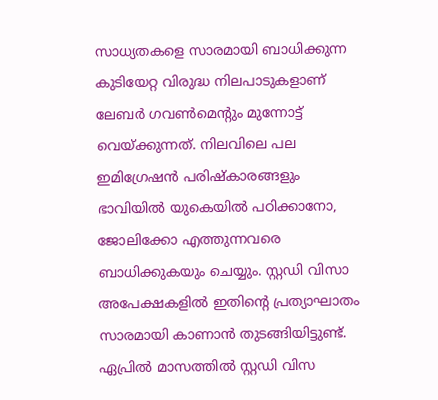സാധ്യതകളെ സാരമായി ബാധിക്കുന്ന കുടിയേറ്റ വിരുദ്ധ നിലപാടുകളാണ് ലേബര്‍ ഗവണ്‍മെന്റും മുന്നോട്ട് വെയ്ക്കുന്നത്. നിലവിലെ പല ഇമിഗ്രേഷന്‍ പരിഷ്‌കാരങ്ങളും ഭാവിയില്‍ യുകെയില്‍ പഠിക്കാനോ, ജോലിക്കോ എത്തുന്നവരെ ബാധിക്കുകയും ചെയ്യും. സ്റ്റഡി വിസാ അപേക്ഷകളില്‍ ഇതിന്റെ പ്രത്യാഘാതം സാരമായി കാണാന്‍ തുടങ്ങിയിട്ടുണ്ട്. ഏപ്രില്‍ മാസത്തില്‍ സ്റ്റഡി വിസ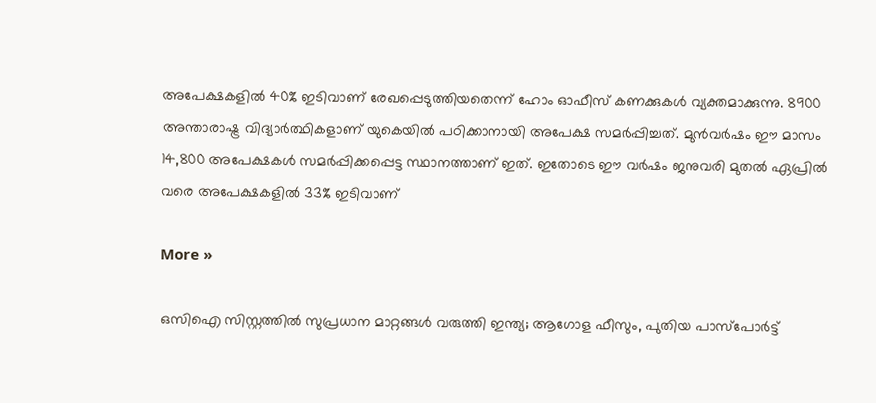അപേക്ഷകളില്‍ 40% ഇടിവാണ് രേഖപ്പെടുത്തിയതെന്ന് ഹോം ഓഫീസ് കണക്കുകള്‍ വ്യക്തമാക്കുന്നു. 8900 അന്താരാഷ്ട്ര വിദ്യാര്‍ത്ഥികളാണ് യുകെയില്‍ പഠിക്കാനായി അപേക്ഷ സമര്‍പ്പിച്ചത്. മുന്‍വര്‍ഷം ഈ മാസം 14,800 അപേക്ഷകള്‍ സമര്‍പ്പിക്കപ്പെട്ട സ്ഥാനത്താണ് ഇത്. ഇതോടെ ഈ വര്‍ഷം ജനുവരി മുതല്‍ ഏപ്രില്‍ വരെ അപേക്ഷകളില്‍ 33% ഇടിവാണ്

More »

ഒസിഐ സിസ്റ്റത്തില്‍ സുപ്രധാന മാറ്റങ്ങള്‍ വരുത്തി ഇന്ത്യ; ആഗോള ഫീസും, പുതിയ പാസ്‌പോര്‍ട്ട്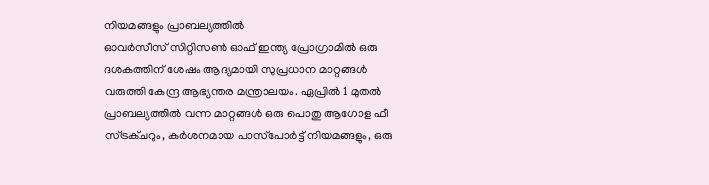നിയമങ്ങളും പ്രാബല്യത്തില്‍
ഓവര്‍സീസ് സിറ്റിസണ്‍ ഓഫ് ഇന്ത്യ പ്രോഗ്രാമില്‍ ഒരു ദശകത്തിന് ശേഷം ആദ്യമായി സുപ്രധാന മാറ്റങ്ങള്‍ വരുത്തി കേന്ദ്ര ആഭ്യന്തര മന്ത്രാലയം. ഏപ്രില്‍ 1 മുതല്‍ പ്രാബല്യത്തില്‍ വന്ന മാറ്റങ്ങള്‍ ഒരു പൊതു ആഗോള ഫീ സ്ട്രക്ചറും, കര്‍ശനമായ പാസ്‌പോര്‍ട്ട് നിയമങ്ങളും, ഒരു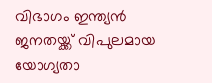വിഭാഗം ഇന്ത്യന്‍ ജനതയ്ക്ക് വിപുലമായ യോഗ്യതാ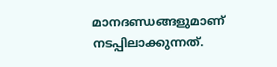മാനദണ്ഡങ്ങളുമാണ് നടപ്പിലാക്കുന്നത്.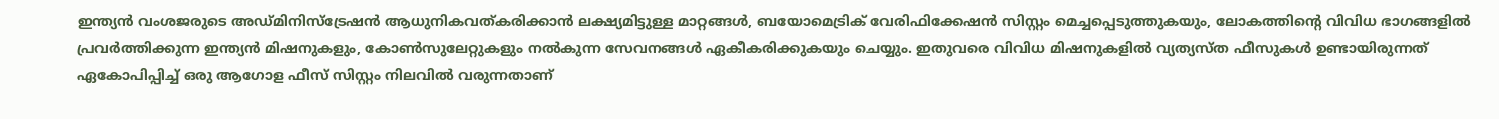ഇന്ത്യന്‍ വംശജരുടെ അഡ്മിനിസ്‌ട്രേഷന്‍ ആധുനികവത്കരിക്കാന്‍ ലക്ഷ്യമിട്ടുള്ള മാറ്റങ്ങള്‍, ബയോമെട്രിക് വേരിഫിക്കേഷന്‍ സിസ്റ്റം മെച്ചപ്പെടുത്തുകയും, ലോകത്തിന്റെ വിവിധ ഭാഗങ്ങളില്‍ പ്രവര്‍ത്തിക്കുന്ന ഇന്ത്യന്‍ മിഷനുകളും, കോണ്‍സുലേറ്റുകളും നല്‍കുന്ന സേവനങ്ങള്‍ ഏകീകരിക്കുകയും ചെയ്യും. ഇതുവരെ വിവിധ മിഷനുകളില്‍ വ്യത്യസ്ത ഫീസുകള്‍ ഉണ്ടായിരുന്നത് ഏകോപിപ്പിച്ച് ഒരു ആഗോള ഫീസ് സിസ്റ്റം നിലവില്‍ വരുന്നതാണ്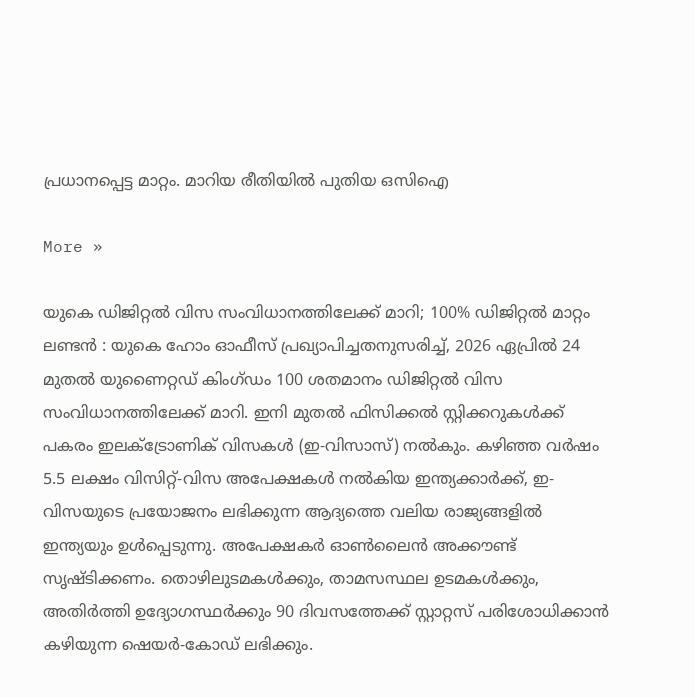പ്രധാനപ്പെട്ട മാറ്റം. മാറിയ രീതിയില്‍ പുതിയ ഒസിഐ

More »

യുകെ ഡിജിറ്റല്‍ വിസ സംവിധാനത്തിലേക്ക് മാറി; 100% ഡിജിറ്റല്‍ മാറ്റം
ലണ്ടന്‍ : യുകെ ഹോം ഓഫീസ് പ്രഖ്യാപിച്ചതനുസരിച്ച്, 2026 ഏപ്രില്‍ 24 മുതല്‍ യുണൈറ്റഡ് കിംഗ്ഡം 100 ശതമാനം ഡിജിറ്റല്‍ വിസ സംവിധാനത്തിലേക്ക് മാറി. ഇനി മുതല്‍ ഫിസിക്കല്‍ സ്റ്റിക്കറുകള്‍ക്ക് പകരം ഇലക്ട്രോണിക് വിസകള്‍ (ഇ-വിസാസ്) നല്‍കും. കഴിഞ്ഞ വര്‍ഷം 5.5 ലക്ഷം വിസിറ്റ്-വിസ അപേക്ഷകള്‍ നല്‍കിയ ഇന്ത്യക്കാര്‍ക്ക്, ഇ-വിസയുടെ പ്രയോജനം ലഭിക്കുന്ന ആദ്യത്തെ വലിയ രാജ്യങ്ങളില്‍ ഇന്ത്യയും ഉള്‍പ്പെടുന്നു. അപേക്ഷകര്‍ ഓണ്‍ലൈന്‍ അക്കൗണ്ട് സൃഷ്ടിക്കണം. തൊഴിലുടമകള്‍ക്കും, താമസസ്ഥല ഉടമകള്‍ക്കും, അതിര്‍ത്തി ഉദ്യോഗസ്ഥര്‍ക്കും 90 ദിവസത്തേക്ക് സ്റ്റാറ്റസ് പരിശോധിക്കാന്‍ കഴിയുന്ന ഷെയര്‍-കോഡ് ലഭിക്കും.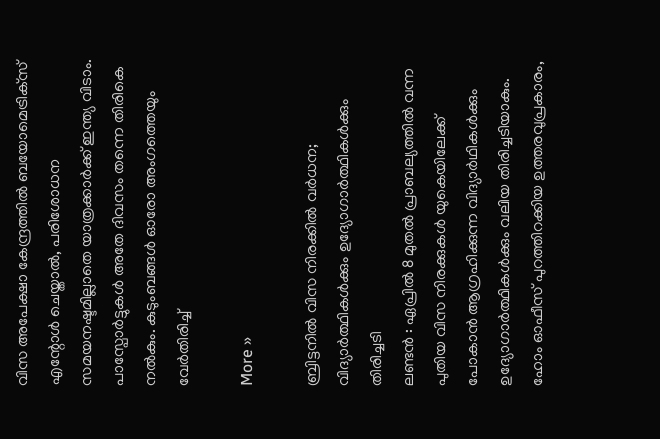വിസ അപേക്ഷാ കേന്ദ്രത്തില്‍ ബയോമെട്രിക്‌സ് എന്റോള്‍ ചെയ്താല്‍, പരിശോധന സമയനഷ്ടമില്ലാതെ യാത്രക്കാര്‍ക്ക് ഇന്ത്യ വിടാം. പാസ്പോര്‍ട്ടുകള്‍ അതേ ദിവസം തന്നെ തിരികെ നല്‍കും. കുടുംബങ്ങള്‍ ഓരോ അംഗത്തെയും വേര്‍തിരിച്ച്

More »

ബ്രിട്ടനില്‍ വിസ നിരക്കില്‍ വര്‍ധന; വിദ്യാര്‍ത്ഥികള്‍ക്കും ഉദ്യോഗാര്‍ത്ഥികള്‍ക്കും തിരിച്ചടി
ലണ്ടന്‍ : ഏപ്രില്‍ 8 മുതല്‍ പ്രാബല്യത്തില്‍ വന്ന പുതിയ വിസ നിരക്കുകള്‍ യുകെയിലേക്ക് പോകാന്‍ ആഗ്രഹിക്കുന്ന വിദ്യാര്‍ഥികള്‍ക്കും ഉദ്യോഗാര്‍ത്ഥികള്‍ക്കും വലിയ തിരിച്ചടിയാകും. ഹോം ഓഫീസ് പുറത്തിറക്കിയ ഉത്തരവുപ്രകാരം,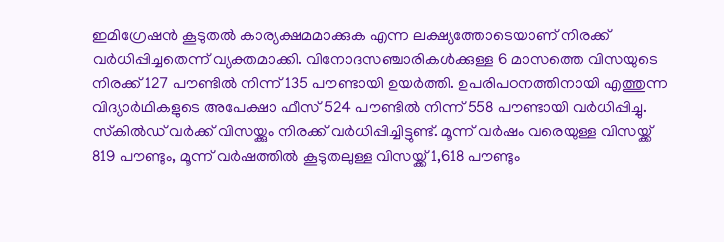ഇമിഗ്രേഷന്‍ കൂടുതല്‍ കാര്യക്ഷമമാക്കുക എന്ന ലക്ഷ്യത്തോടെയാണ് നിരക്ക് വര്‍ധിപ്പിച്ചതെന്ന് വ്യക്തമാക്കി. വിനോദസഞ്ചാരികള്‍ക്കുള്ള 6 മാസത്തെ വിസയുടെ നിരക്ക് 127 പൗണ്ടില്‍ നിന്ന് 135 പൗണ്ടായി ഉയര്‍ത്തി. ഉപരിപഠനത്തിനായി എത്തുന്ന വിദ്യാര്‍ഥികളുടെ അപേക്ഷാ ഫീസ് 524 പൗണ്ടില്‍ നിന്ന് 558 പൗണ്ടായി വര്‍ധിപ്പിച്ചു. സ്‌കില്‍ഡ് വര്‍ക്ക് വിസയ്ക്കും നിരക്ക് വര്‍ധിപ്പിച്ചിട്ടുണ്ട്. മൂന്ന് വര്‍ഷം വരെയുള്ള വിസയ്ക്ക് 819 പൗണ്ടും, മൂന്ന് വര്‍ഷത്തില്‍ കൂടുതലുള്ള വിസയ്ക്ക് 1,618 പൗണ്ടും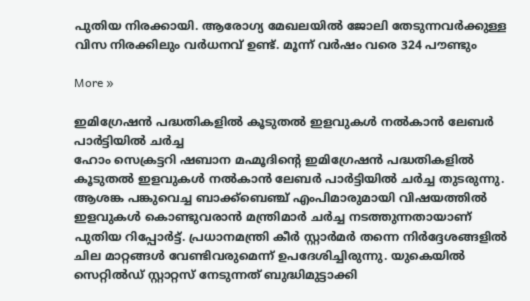പുതിയ നിരക്കായി. ആരോഗ്യ മേഖലയില്‍ ജോലി തേടുന്നവര്‍ക്കുള്ള വിസ നിരക്കിലും വര്‍ധനവ് ഉണ്ട്. മൂന്ന് വര്‍ഷം വരെ 324 പൗണ്ടും

More »

ഇമിഗ്രേഷന്‍ പദ്ധതികളില്‍ കൂടുതല്‍ ഇളവുകള്‍ നല്‍കാന്‍ ലേബര്‍ പാര്‍ട്ടിയില്‍ ചര്‍ച്ച
ഹോം സെക്രട്ടറി ഷബാന മഹ്മൂദിന്റെ ഇമിഗ്രേഷന്‍ പദ്ധതികളില്‍ കൂടുതല്‍ ഇളവുകള്‍ നല്‍കാന്‍ ലേബര്‍ പാര്‍ട്ടിയില്‍ ചര്‍ച്ച തുടരുന്നു. ആശങ്ക പങ്കുവെച്ച ബാക്ക്‌ബെഞ്ച് എംപിമാരുമായി വിഷയത്തില്‍ ഇളവുകള്‍ കൊണ്ടുവരാന്‍ മന്ത്രിമാര്‍ ചര്‍ച്ച നടത്തുന്നതായാണ് പുതിയ റിപ്പോര്‍ട്ട്. പ്രധാനമന്ത്രി കീര്‍ സ്റ്റാര്‍മര്‍ തന്നെ നിര്‍ദ്ദേശങ്ങളില്‍ ചില മാറ്റങ്ങള്‍ വേണ്ടിവരുമെന്ന് ഉപദേശിച്ചിരുന്നു. യുകെയില്‍ സെറ്റില്‍ഡ് സ്റ്റാറ്റസ് നേടുന്നത് ബുദ്ധിമുട്ടാക്കി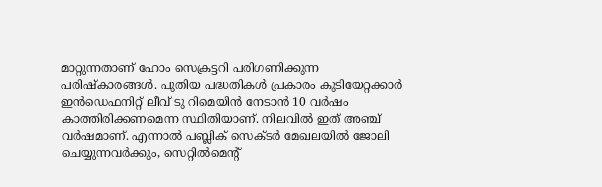മാറ്റുന്നതാണ് ഹോം സെക്രട്ടറി പരിഗണിക്കുന്ന പരിഷ്‌കാരങ്ങള്‍. പുതിയ പദ്ധതികള്‍ പ്രകാരം കുടിയേറ്റക്കാര്‍ ഇന്‍ഡെഫനിറ്റ് ലീവ് ടു റിമെയിന്‍ നേടാന്‍ 10 വര്‍ഷം കാത്തിരിക്കണമെന്ന സ്ഥിതിയാണ്. നിലവില്‍ ഇത് അഞ്ച് വര്‍ഷമാണ്. എന്നാല്‍ പബ്ലിക് സെക്ടര്‍ മേഖലയില്‍ ജോലി ചെയ്യുന്നവര്‍ക്കും, സെറ്റില്‍മെന്റ്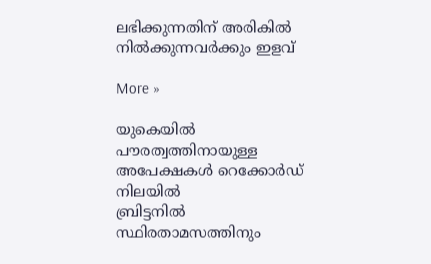ലഭിക്കുന്നതിന് അരികില്‍ നില്‍ക്കുന്നവര്‍ക്കും ഇളവ്

More »

യുകെയില്‍ പൗരത്വത്തിനായുള്ള അപേക്ഷകള്‍ റെക്കോര്‍ഡ് നിലയില്‍
ബ്രിട്ടനില്‍ സ്ഥിരതാമസത്തിനും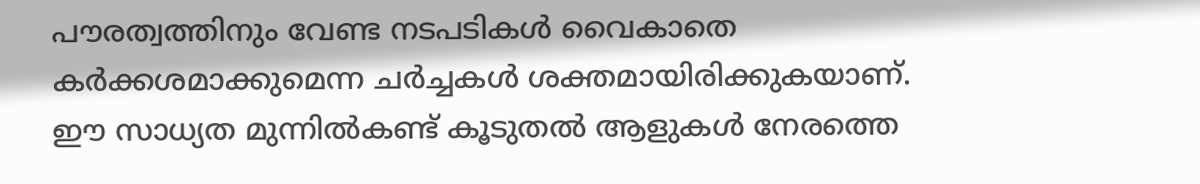പൗരത്വത്തിനും വേണ്ട നടപടികള്‍ വൈകാതെ കര്‍ക്കശമാക്കുമെന്ന ചര്‍ച്ചകള്‍ ശക്തമായിരിക്കുകയാണ്. ഈ സാധ്യത മുന്നില്‍കണ്ട് കൂടുതല്‍ ആളുകള്‍ നേരത്തെ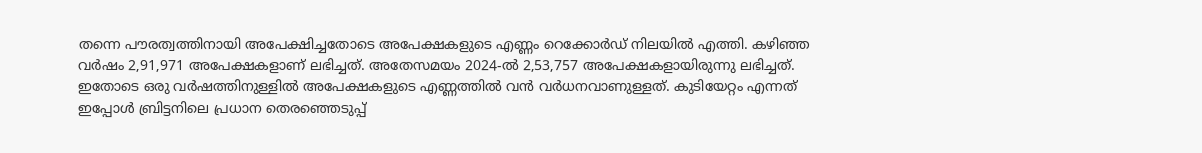തന്നെ പൗരത്വത്തിനായി അപേക്ഷിച്ചതോടെ അപേക്ഷകളുടെ എണ്ണം റെക്കോര്‍ഡ് നിലയില്‍ എത്തി. കഴിഞ്ഞ വര്‍ഷം 2,91,971 അപേക്ഷകളാണ് ലഭിച്ചത്. അതേസമയം 2024-ല്‍ 2,53,757 അപേക്ഷകളായിരുന്നു ലഭിച്ചത്. ഇതോടെ ഒരു വര്‍ഷത്തിനുള്ളില്‍ അപേക്ഷകളുടെ എണ്ണത്തില്‍ വന്‍ വര്‍ധനവാണുള്ളത്. കുടിയേറ്റം എന്നത് ഇപ്പോള്‍ ബ്രിട്ടനിലെ പ്രധാന തെരഞ്ഞെടുപ്പ്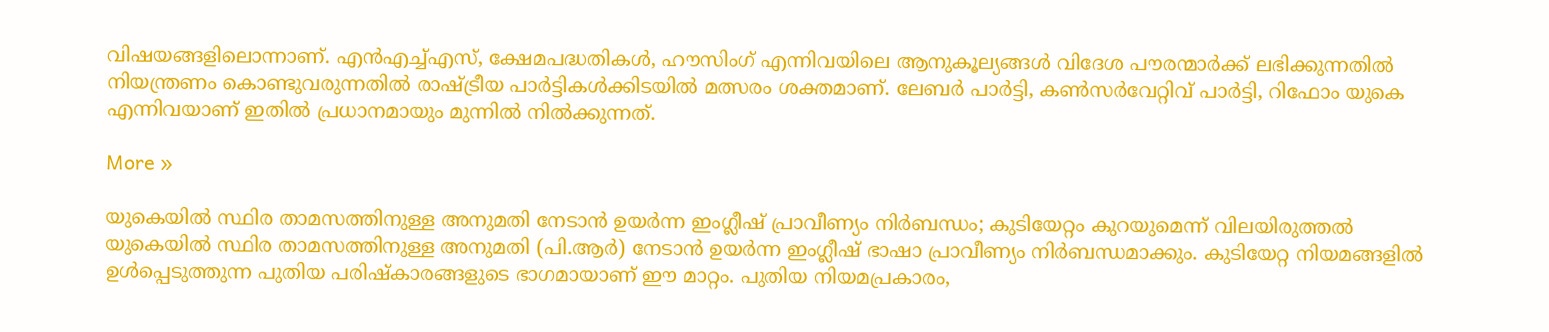വിഷയങ്ങളിലൊന്നാണ്. എന്‍എച്ച്എസ്, ക്ഷേമപദ്ധതികള്‍, ഹൗസിംഗ് എന്നിവയിലെ ആനുകൂല്യങ്ങള്‍ വിദേശ പൗരന്മാര്‍ക്ക് ലഭിക്കുന്നതില്‍ നിയന്ത്രണം കൊണ്ടുവരുന്നതില്‍ രാഷ്ട്രീയ പാര്‍ട്ടികള്‍ക്കിടയില്‍ മത്സരം ശക്തമാണ്. ലേബര്‍ പാര്‍ട്ടി, കണ്‍സര്‍വേറ്റിവ് പാര്‍ട്ടി, റിഫോം യുകെ എന്നിവയാണ് ഇതില്‍ പ്രധാനമായും മുന്നില്‍ നില്‍ക്കുന്നത്.

More »

യുകെയില്‍ സ്ഥിര താമസത്തിനുള്ള അനുമതി നേടാന്‍ ഉയര്‍ന്ന ഇംഗ്ലീഷ് പ്രാവീണ്യം നിര്‍ബന്ധം; കുടിയേറ്റം കുറയുമെന്ന് വിലയിരുത്തല്‍
യുകെയില്‍ സ്ഥിര താമസത്തിനുള്ള അനുമതി (പി.ആര്‍) നേടാന്‍ ഉയര്‍ന്ന ഇംഗ്ലീഷ് ഭാഷാ പ്രാവീണ്യം നിര്‍ബന്ധമാക്കും. കുടിയേറ്റ നിയമങ്ങളില്‍ ഉള്‍പ്പെടുത്തുന്ന പുതിയ പരിഷ്‌കാരങ്ങളുടെ ഭാഗമായാണ് ഈ മാറ്റം. പുതിയ നിയമപ്രകാരം,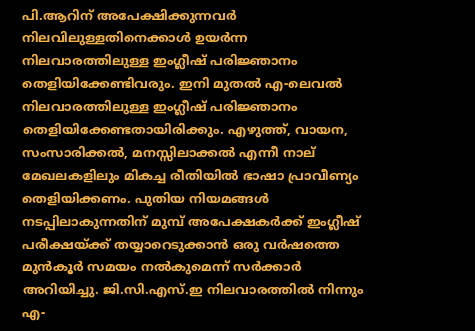പി.ആറിന് അപേക്ഷിക്കുന്നവര്‍ നിലവിലുള്ളതിനെക്കാള്‍ ഉയര്‍ന്ന നിലവാരത്തിലുള്ള ഇംഗ്ലീഷ് പരിജ്ഞാനം തെളിയിക്കേണ്ടിവരും. ഇനി മുതല്‍ എ-ലെവല്‍ നിലവാരത്തിലുള്ള ഇംഗ്ലീഷ് പരിജ്ഞാനം തെളിയിക്കേണ്ടതായിരിക്കും. എഴുത്ത്, വായന, സംസാരിക്കല്‍, മനസ്സിലാക്കല്‍ എന്നീ നാല് മേഖലകളിലും മികച്ച രീതിയില്‍ ഭാഷാ പ്രാവീണ്യം തെളിയിക്കണം. പുതിയ നിയമങ്ങള്‍ നടപ്പിലാകുന്നതിന് മുമ്പ് അപേക്ഷകര്‍ക്ക് ഇംഗ്ലീഷ് പരീക്ഷയ്ക്ക് തയ്യാറെടുക്കാന്‍ ഒരു വര്‍ഷത്തെ മുന്‍കൂര്‍ സമയം നല്‍കുമെന്ന് സര്‍ക്കാര്‍ അറിയിച്ചു. ജി.സി.എസ്.ഇ നിലവാരത്തില്‍ നിന്നും എ-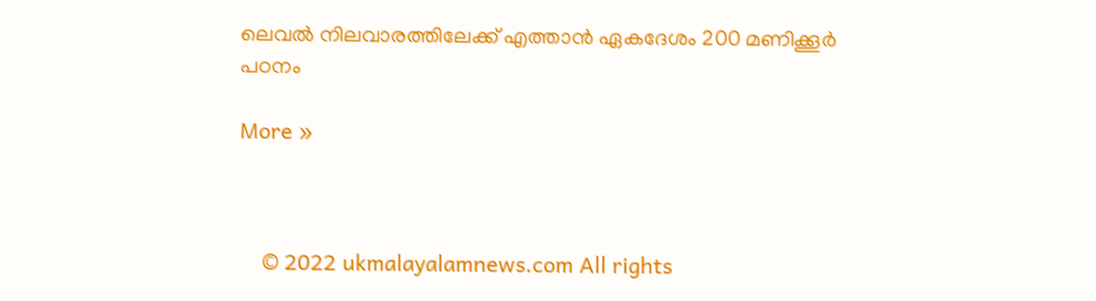ലെവല്‍ നിലവാരത്തിലേക്ക് എത്താന്‍ ഏകദേശം 200 മണിക്കൂര്‍ പഠനം

More »



    © 2022 ukmalayalamnews.com All rights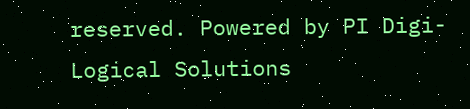reserved. Powered by PI Digi-Logical Solutions